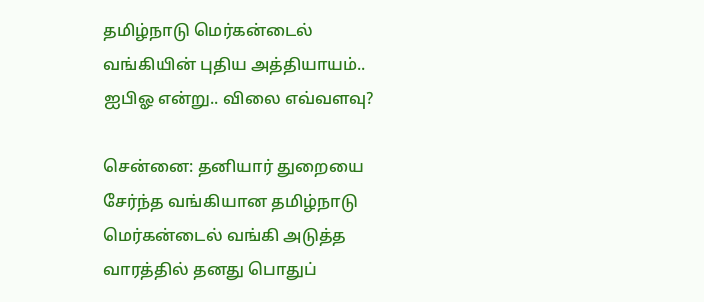தமிழ்நாடு மெர்கன்டைல் வங்கியின் புதிய அத்தியாயம்.. ஐபிஓ என்று.. விலை எவ்வளவு?

சென்னை: தனியார் துறையை சேர்ந்த வங்கியான தமிழ்நாடு மெர்கன்டைல் வங்கி அடுத்த வாரத்தில் தனது பொதுப்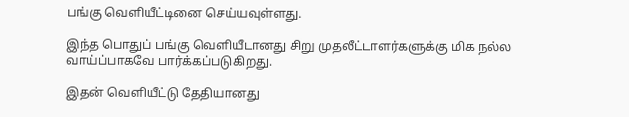பங்கு வெளியீட்டினை செய்யவுள்ளது.

இந்த பொதுப் பங்கு வெளியீடானது சிறு முதலீட்டாளர்களுக்கு மிக நல்ல வாய்ப்பாகவே பார்க்கப்படுகிறது.

இதன் வெளியீட்டு தேதியானது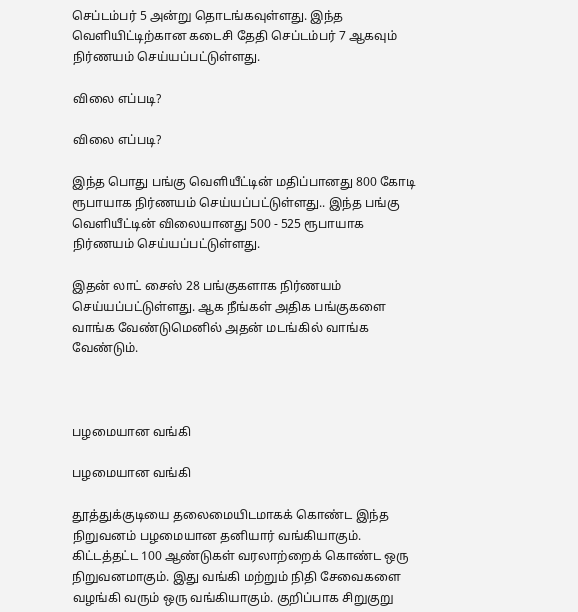செப்டம்பர் 5 அன்று தொடங்கவுள்ளது. இந்த வெளியிட்டிற்கான கடைசி தேதி செப்டம்பர் 7 ஆகவும் நிர்ணயம் செய்யப்பட்டுள்ளது.

விலை எப்படி?

விலை எப்படி?

இந்த பொது பங்கு வெளியீட்டின் மதிப்பானது 800 கோடி ரூபாயாக நிர்ணயம் செய்யப்பட்டுள்ளது.. இந்த பங்கு வெளியீட்டின் விலையானது 500 - 525 ரூபாயாக நிர்ணயம் செய்யப்பட்டுள்ளது.

இதன் லாட் சைஸ் 28 பங்குகளாக நிர்ணயம் செய்யப்பட்டுள்ளது. ஆக நீங்கள் அதிக பங்குகளை வாங்க வேண்டுமெனில் அதன் மடங்கில் வாங்க வேண்டும்.



பழமையான வங்கி

பழமையான வங்கி

தூத்துக்குடியை தலைமையிடமாகக் கொண்ட இந்த நிறுவனம் பழமையான தனியார் வங்கியாகும். கிட்டத்தட்ட 100 ஆண்டுகள் வரலாற்றைக் கொண்ட ஒரு நிறுவனமாகும். இது வங்கி மற்றும் நிதி சேவைகளை வழங்கி வரும் ஒரு வங்கியாகும். குறிப்பாக சிறுகுறு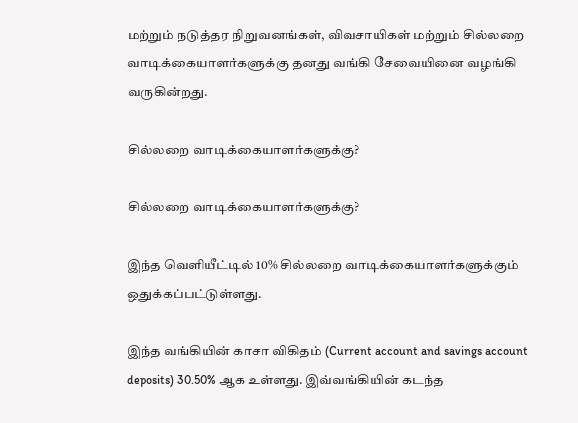மற்றும் நடுத்தர நிறுவனங்கள், விவசாயிகள் மற்றும் சில்லறை வாடிக்கையாளர்களுக்கு தனது வங்கி சேவையினை வழங்கி வருகின்றது.

சில்லறை வாடிக்கையாளர்களுக்கு?

சில்லறை வாடிக்கையாளர்களுக்கு?

இந்த வெளியீட்டில் 10% சில்லறை வாடிக்கையாளர்களுக்கும் ஒதுக்கப்பட்டுள்ளது.

இந்த வங்கியின் காசா விகிதம் (Current account and savings account deposits) 30.50% ஆக உள்ளது. இவ்வங்கியின் கடந்த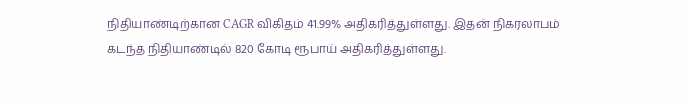நிதியாண்டிற்கான CAGR விகிதம் 41.99% அதிகரித்துள்ளது. இதன் நிகரலாபம் கடந்த நிதியாண்டில் 820 கோடி ரூபாய் அதிகரித்துள்ளது.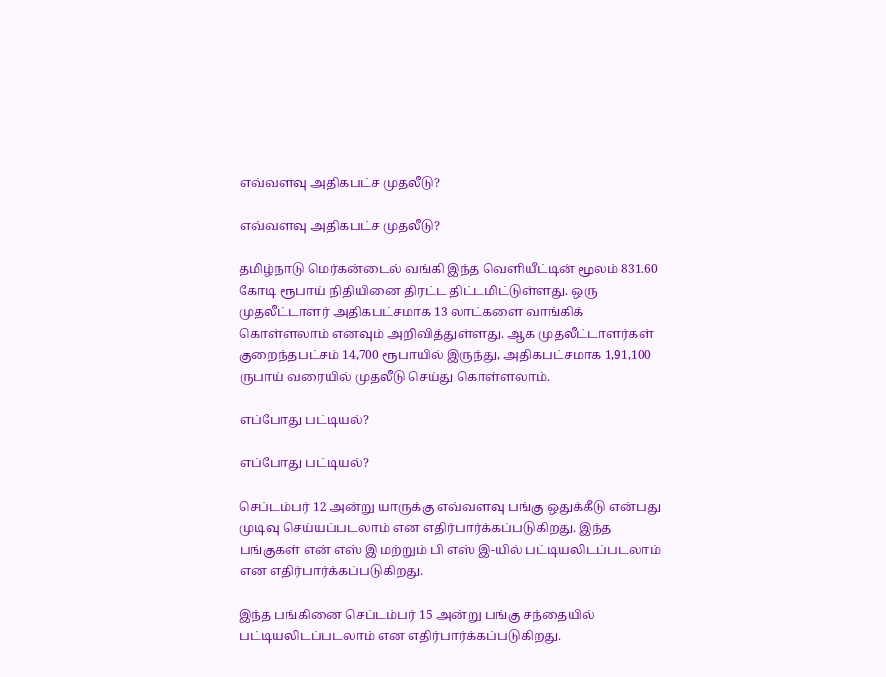எவ்வளவு அதிகபட்ச முதலீடு?

எவ்வளவு அதிகபட்ச முதலீடு?

தமிழ்நாடு மெர்கன்டைல் வங்கி இந்த வெளியீட்டின் மூலம் 831.60 கோடி ரூபாய் நிதியினை திரட்ட திட்டமிட்டுள்ளது. ஒரு முதலீட்டாளர் அதிகபட்சமாக 13 லாட்களை வாங்கிக் கொள்ளலாம் எனவும் அறிவித்துள்ளது. ஆக முதலீட்டாளர்கள் குறைந்தபட்சம் 14,700 ரூபாயில் இருந்து, அதிகபட்சமாக 1,91,100 ருபாய் வரையில் முதலீடு செய்து கொள்ளலாம்.

எப்போது பட்டியல்?

எப்போது பட்டியல்?

செப்டம்பர் 12 அன்று யாருக்கு எவ்வளவு பங்கு ஒதுக்கீடு என்பது முடிவு செய்யப்படலாம் என எதிர்பார்க்கப்படுகிறது. இந்த பங்குகள் என் எஸ் இ மற்றும் பி எஸ் இ-யில் பட்டியலிடப்படலாம் என எதிர்பார்க்கப்படுகிறது.

இந்த பங்கினை செப்டம்பர் 15 அன்று பங்கு சந்தையில் பட்டியலிடப்படலாம் என எதிர்பார்க்கப்படுகிறது.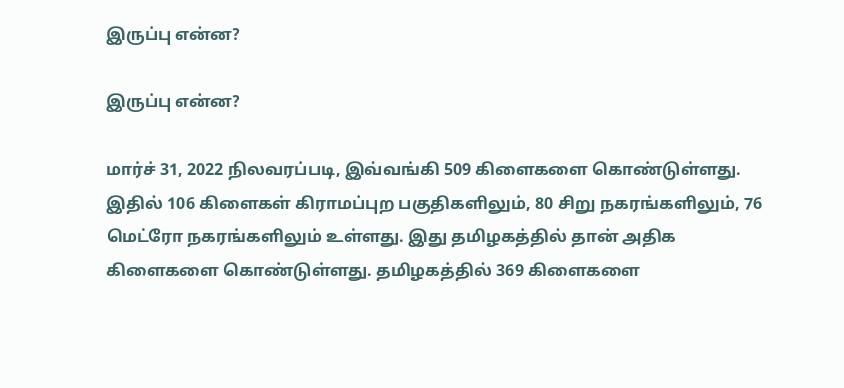இருப்பு என்ன?

இருப்பு என்ன?

மார்ச் 31, 2022 நிலவரப்படி, இவ்வங்கி 509 கிளைகளை கொண்டுள்ளது. இதில் 106 கிளைகள் கிராமப்புற பகுதிகளிலும், 80 சிறு நகரங்களிலும், 76 மெட்ரோ நகரங்களிலும் உள்ளது. இது தமிழகத்தில் தான் அதிக கிளைகளை கொண்டுள்ளது. தமிழகத்தில் 369 கிளைகளை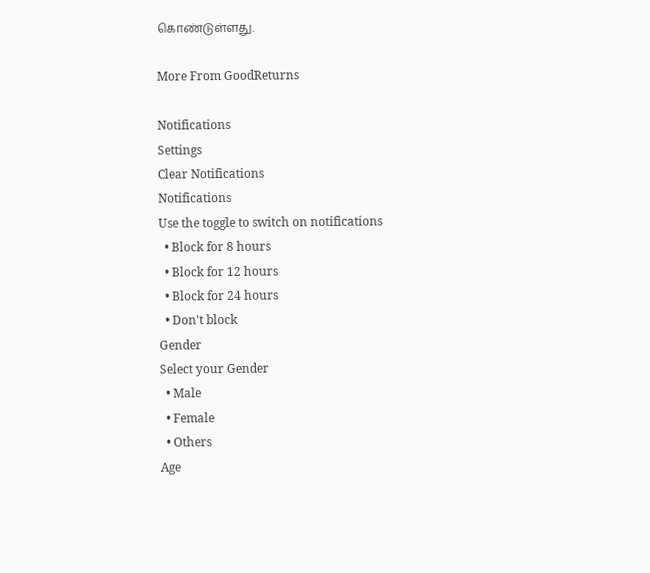கொண்டுள்ளது.

More From GoodReturns

Notifications
Settings
Clear Notifications
Notifications
Use the toggle to switch on notifications
  • Block for 8 hours
  • Block for 12 hours
  • Block for 24 hours
  • Don't block
Gender
Select your Gender
  • Male
  • Female
  • Others
Age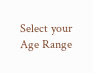Select your Age Range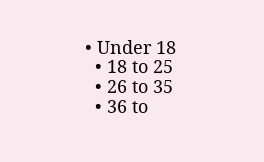• Under 18
  • 18 to 25
  • 26 to 35
  • 36 to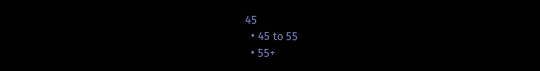45
  • 45 to 55
  • 55+